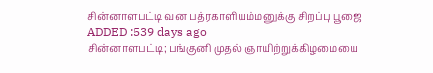சின்னாளபட்டி வன பத்ரகாளியம்மனுக்கு சிறப்பு பூஜை
ADDED :539 days ago
சின்னாளபட்டி; பங்குனி முதல் ஞாயிற்றுக்கிழமையை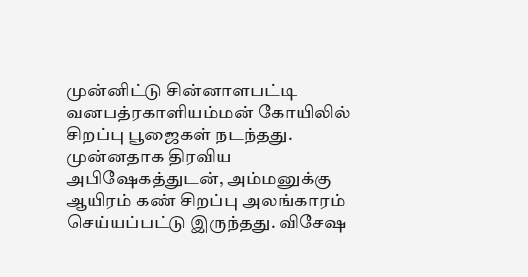முன்னிட்டு சின்னாளபட்டி வனபத்ரகாளியம்மன் கோயிலில் சிறப்பு பூஜைகள் நடந்தது. முன்னதாக திரவிய அபிஷேகத்துடன், அம்மனுக்கு ஆயிரம் கண் சிறப்பு அலங்காரம் செய்யப்பட்டு இருந்தது. விசேஷ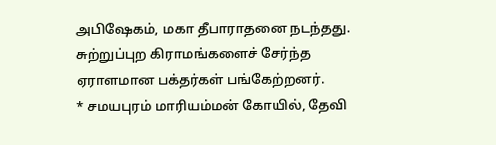அபிஷேகம், மகா தீபாராதனை நடந்தது. சுற்றுப்புற கிராமங்களைச் சேர்ந்த ஏராளமான பக்தர்கள் பங்கேற்றனர்.
* சமயபுரம் மாரியம்மன் கோயில், தேவி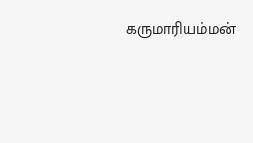கருமாரியம்மன்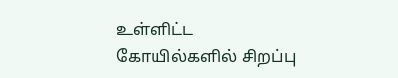உள்ளிட்ட கோயில்களில் சிறப்பு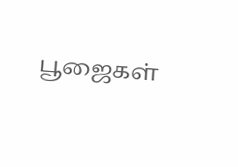பூஜைகள்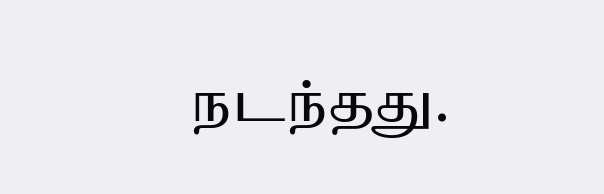நடந்தது.